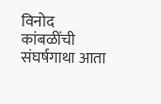विनोद कांबळींची संघर्षगाथा आता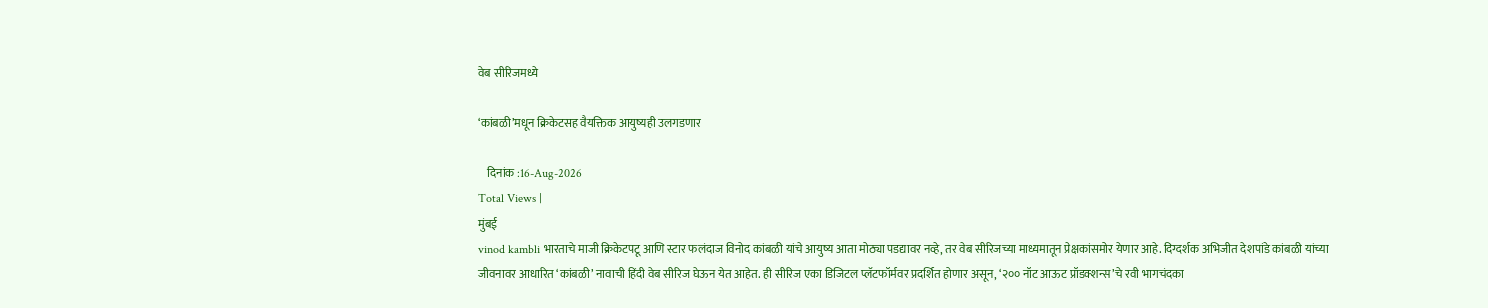वेब सीरिजमध्ये

‘कांबळी’मधून क्रिकेटसह वैयक्तिक आयुष्यही उलगडणार

    दिनांक :16-Aug-2026
Total Views |
मुंबई
vinod kambli भारताचे माजी क्रिकेटपटू आणि स्टार फलंदाज विनोद कांबळी यांचे आयुष्य आता मोठ्या पडद्यावर नव्हे, तर वेब सीरिजच्या माध्यमातून प्रेक्षकांसमोर येणार आहे. दिग्दर्शक अभिजीत देशपांडे कांबळी यांच्या जीवनावर आधारित ‘कांबळी’ नावाची हिंदी वेब सीरिज घेऊन येत आहेत. ही सीरिज एका डिजिटल प्लॅटफॉर्मवर प्रदर्शित होणार असून, ‘२०० नॉट आऊट प्रॉडक्शन्स’चे रवी भागचंदका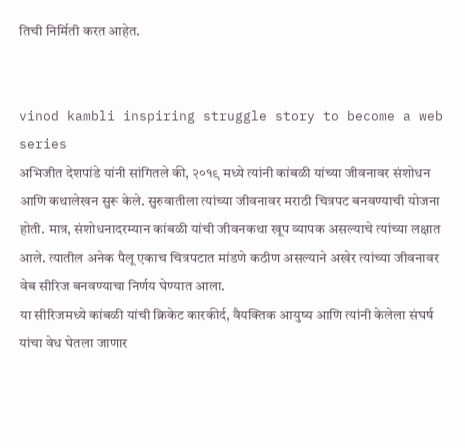तिची निर्मिती करत आहेत.


vinod kambli inspiring struggle story to become a web series
अभिजीत देशपांडे यांनी सांगितले की, २०१९ मध्ये त्यांनी कांबळी यांच्या जीवनावर संशोधन आणि कथालेखन सुरू केले. सुरुवातीला त्यांच्या जीवनावर मराठी चित्रपट बनवण्याची योजना होती. मात्र, संशोधनादरम्यान कांबळी यांची जीवनकथा खूप व्यापक असल्याचे त्यांच्या लक्षात आले. त्यातील अनेक पैलू एकाच चित्रपटात मांडणे कठीण असल्याने अखेर त्यांच्या जीवनावर वेब सीरिज बनवण्याचा निर्णय घेण्यात आला.
या सीरिजमध्ये कांबळी यांची क्रिकेट कारकीर्द, वैयक्तिक आयुष्य आणि त्यांनी केलेला संघर्ष यांचा वेध घेतला जाणार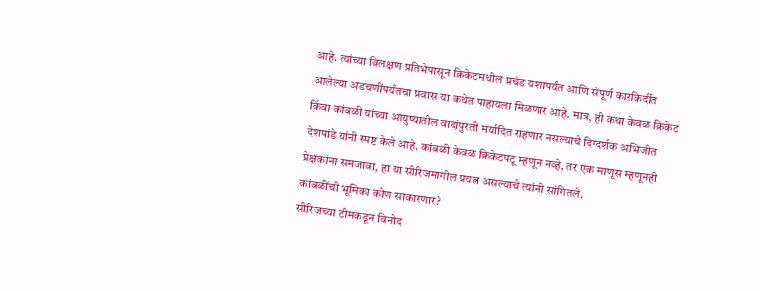आहे. त्यांच्या विलक्षण प्रतिभेपासून क्रिकेटमधील प्रचंड यशापर्यंत आणि संपूर्ण कारकिर्दीत आलेल्या अडचणींपर्यंतचा प्रवास या कथेत पाहायला मिळणार आहे. मात्र, ही कथा केवळ क्रिकेट किंवा कांबळी यांच्या आयुष्यातील वादांपुरती मर्यादित राहणार नसल्याचे दिग्दर्शक अभिजीत देशपांडे यांनी स्पष्ट केले आहे. कांबळी केवळ क्रिकेटपटू म्हणून नव्हे, तर एक माणूस म्हणूनही प्रेक्षकांना समजावा, हा या सीरिजमागील प्रयत्न असल्याचे त्यांनी सांगितले.
कांबळींची भूमिका कोण साकारणार?
सीरिजच्या टीमकडून विनोद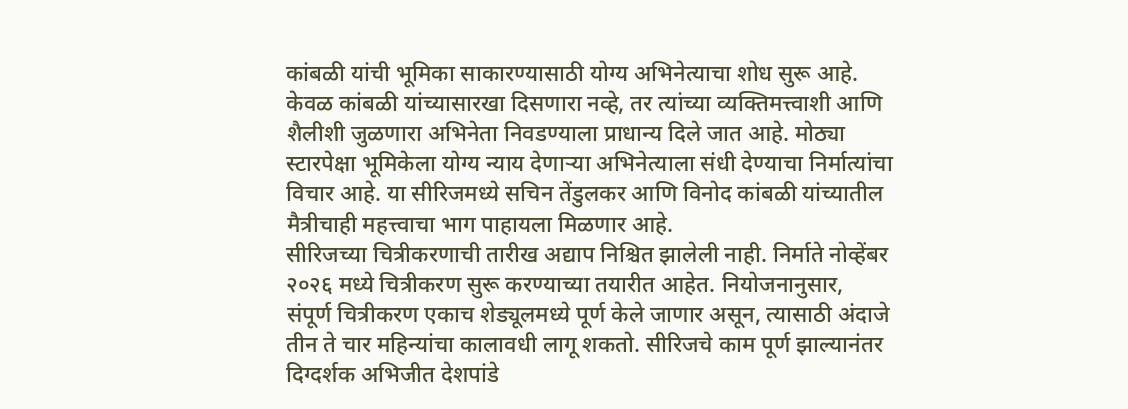कांबळी यांची भूमिका साकारण्यासाठी योग्य अभिनेत्याचा शोध सुरू आहे. केवळ कांबळी यांच्यासारखा दिसणारा नव्हे, तर त्यांच्या व्यक्तिमत्त्वाशी आणि शैलीशी जुळणारा अभिनेता निवडण्याला प्राधान्य दिले जात आहे. मोठ्या स्टारपेक्षा भूमिकेला योग्य न्याय देणाऱ्या अभिनेत्याला संधी देण्याचा निर्मात्यांचा विचार आहे. या सीरिजमध्ये सचिन तेंडुलकर आणि विनोद कांबळी यांच्यातील मैत्रीचाही महत्त्वाचा भाग पाहायला मिळणार आहे.
सीरिजच्या चित्रीकरणाची तारीख अद्याप निश्चित झालेली नाही. निर्माते नोव्हेंबर २०२६ मध्ये चित्रीकरण सुरू करण्याच्या तयारीत आहेत. नियोजनानुसार, संपूर्ण चित्रीकरण एकाच शेड्यूलमध्ये पूर्ण केले जाणार असून, त्यासाठी अंदाजे तीन ते चार महिन्यांचा कालावधी लागू शकतो. सीरिजचे काम पूर्ण झाल्यानंतर दिग्दर्शक अभिजीत देशपांडे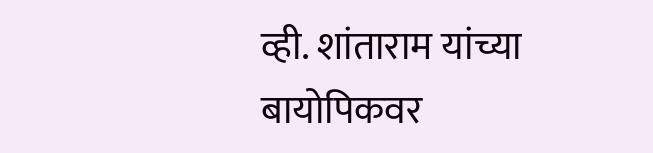व्ही. शांताराम यांच्या बायोपिकवर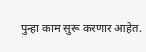पुन्हा काम सुरू करणार आहेत.